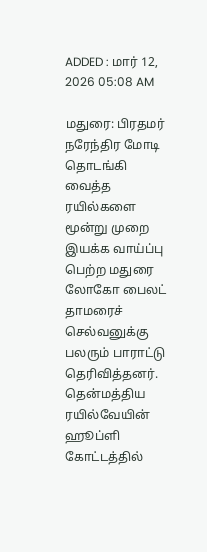ADDED : மார் 12, 2026 05:08 AM

மதுரை: பிரதமர் நரேந்திர மோடி தொடங்கி வைத்த ரயில்களை மூன்று முறை இயக்க வாய்ப்பு பெற்ற மதுரை லோகோ பைலட் தாமரைச் செல்வனுக்கு பலரும் பாராட்டு தெரிவித்தனர்.
தென்மத்திய ரயில்வேயின் ஹூப்ளி கோட்டத்தில்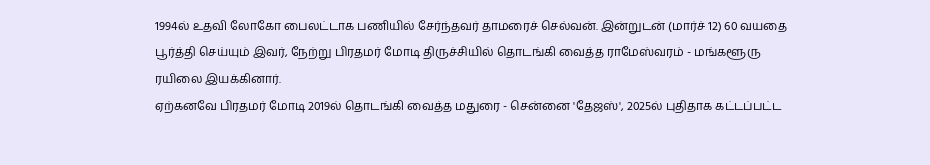1994ல் உதவி லோகோ பைலட்டாக பணியில் சேர்ந்தவர் தாமரைச் செல்வன். இன்றுடன் (மார்ச் 12) 60 வயதை பூர்த்தி செய்யும் இவர், நேற்று பிரதமர் மோடி திருச்சியில் தொடங்கி வைத்த ராமேஸ்வரம் - மங்களூரு ரயிலை இயக்கினார்.
ஏற்கனவே பிரதமர் மோடி 2019ல் தொடங்கி வைத்த மதுரை - சென்னை 'தேஜஸ்', 2025ல் புதிதாக கட்டப்பட்ட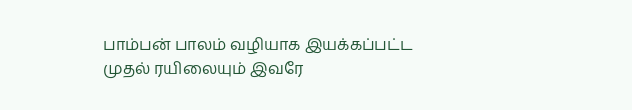பாம்பன் பாலம் வழியாக இயக்கப்பட்ட முதல் ரயிலையும் இவரே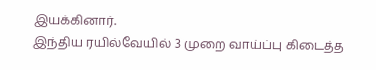இயக்கினார்.
இந்திய ரயில்வேயில் 3 முறை வாய்ப்பு கிடைத்த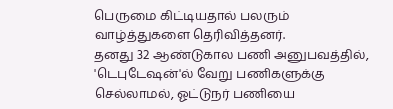பெருமை கிட்டியதால் பலரும் வாழ்த்துகளை தெரிவித்தனர்.
தனது 32 ஆண்டுகால பணி அனுபவத்தில், 'டெபுடேஷன்'ல் வேறு பணிகளுக்கு செல்லாமல், ஓட்டுநர் பணியை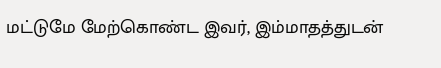மட்டுமே மேற்கொண்ட இவர், இம்மாதத்துடன்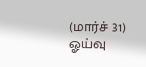(மார்ச் 31) ஓய்வு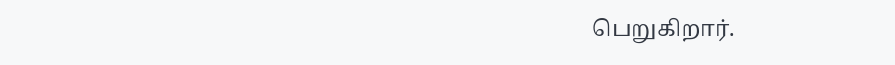பெறுகிறார்.